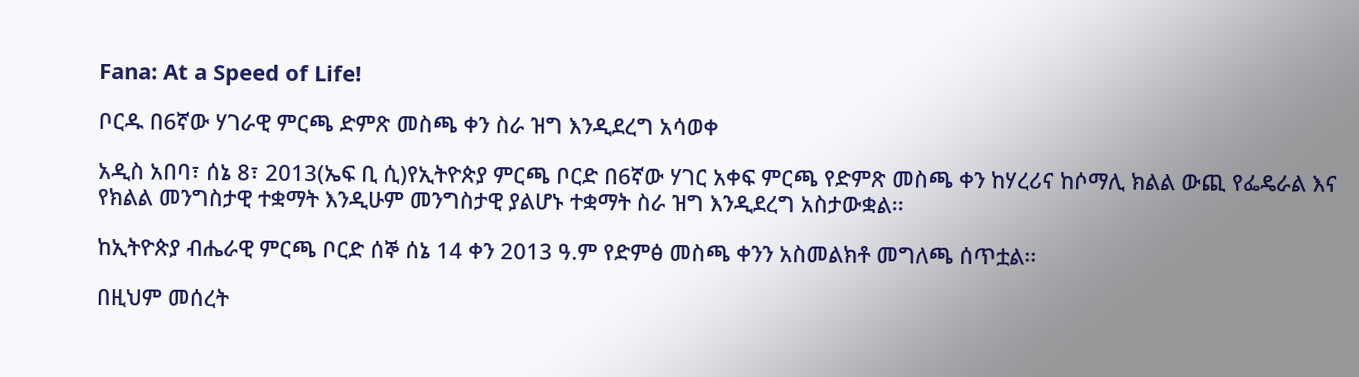Fana: At a Speed of Life!

ቦርዱ በ6ኛው ሃገራዊ ምርጫ ድምጽ መስጫ ቀን ስራ ዝግ እንዲደረግ አሳወቀ

አዲስ አበባ፣ ሰኔ 8፣ 2013(ኤፍ ቢ ሲ)የኢትዮጵያ ምርጫ ቦርድ በ6ኛው ሃገር አቀፍ ምርጫ የድምጽ መስጫ ቀን ከሃረሪና ከሶማሊ ክልል ውጪ የፌዴራል እና የክልል መንግስታዊ ተቋማት እንዲሁም መንግስታዊ ያልሆኑ ተቋማት ስራ ዝግ እንዲደረግ አስታውቋል፡፡

ከኢትዮጵያ ብሔራዊ ምርጫ ቦርድ ሰኞ ሰኔ 14 ቀን 2013 ዓ.ም የድምፅ መስጫ ቀንን አስመልክቶ መግለጫ ሰጥቷል፡፡

በዚህም መሰረት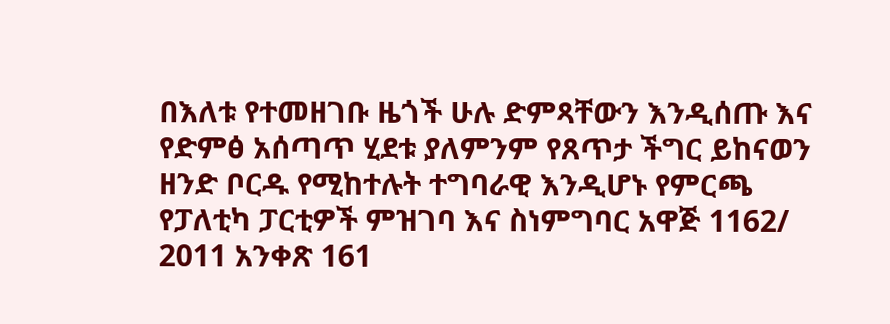በእለቱ የተመዘገቡ ዜጎች ሁሉ ድምጻቸውን እንዲሰጡ እና የድምፅ አሰጣጥ ሂደቱ ያለምንም የጸጥታ ችግር ይከናወን ዘንድ ቦርዱ የሚከተሉት ተግባራዊ እንዲሆኑ የምርጫ የፓለቲካ ፓርቲዎች ምዝገባ እና ስነምግባር አዋጅ 1162/ 2011 አንቀጽ 161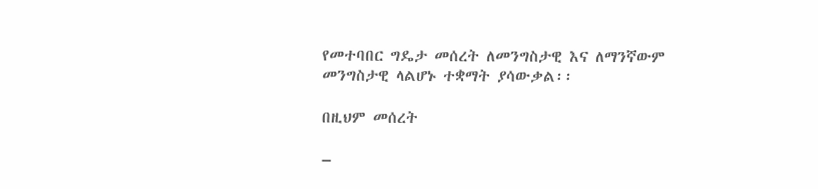የመተባበር ግዴታ መሰረት ለመንግስታዊ እና ለማንኛውም መንግስታዊ ላልሆኑ ተቋማት ያሳውቃል፡፡

በዚህም መሰረት

–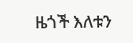ዜጎች እለቱን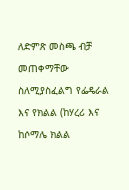ለድምጽ መስጫ ብቻ መጠቀማቸው ስለሚያስፈልግ የፌዴራል እና የክልል (ከሃረሪ እና ከሶማሌ ክልል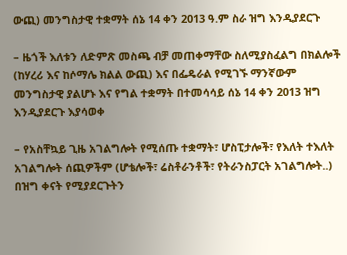ውጪ) መንግስታዊ ተቋማት ሰኔ 14 ቀን 2013 ዓ.ም ስራ ዝግ እንዲያደርጉ

– ዜጎች እለቱን ለድምጽ መስጫ ብቻ መጠቀማቸው ስለሚያስፈልግ በክልሎች (ከሃረሪ እና ከሶማሌ ክልል ውጪ) እና በፌዴራል የሚገኙ ማንኛውም መንግስታዊ ያልሆኑ እና የግል ተቋማት በተመሳሳይ ሰኔ 14 ቀን 2013 ዝግ እንዲያደርጉ እያሳወቀ

– የአስቸኳይ ጊዜ አገልግሎት የሚሰጡ ተቋማት፣ ሆስፒታሎች፣ የእለት ተእለት አገልግሎት ሰጪዎችም (ሆቴሎች፣ ሬስቶራንቶች፣ የትራንስፓርት አገልግሎት..) በዝግ ቀናት የሚያደርጉትን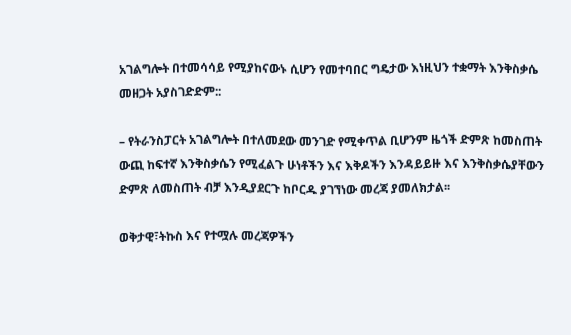አገልግሎት በተመሳሳይ የሚያከናውኑ ሲሆን የመተባበር ግዴታው እነዚህን ተቋማት እንቅስቃሴ መዘጋት አያስገድድም::

– የትራንስፓርት አገልግሎት በተለመደው መንገድ የሚቀጥል ቢሆንም ዜጎች ድምጽ ከመስጠት ውጪ ከፍተኛ እንቅስቃሴን የሚፈልጉ ሁነቶችን እና እቅዶችን እንዳይይዙ እና እንቅስቃሴያቸውን ድምጽ ለመስጠት ብቻ እንዲያደርጉ ከቦርዱ ያገኘነው መረጃ ያመለክታል፡፡

ወቅታዊ፣ትኩስ እና የተሟሉ መረጃዎችን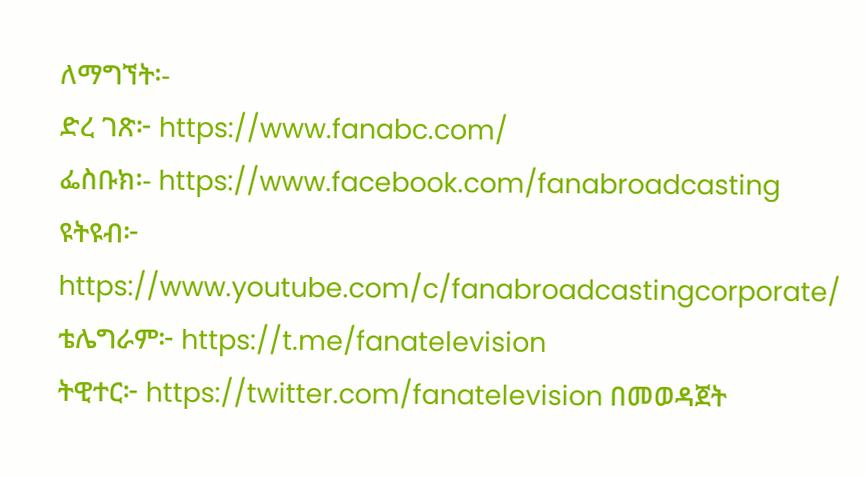ለማግኘት፡-
ድረ ገጽ፦ https://www.fanabc.com/
ፌስቡክ፡- https://www.facebook.com/fanabroadcasting
ዩትዩብ፦ https://www.youtube.com/c/fanabroadcastingcorporate/
ቴሌግራም፦ https://t.me/fanatelevision
ትዊተር፦ https://twitter.com/fanatelevision በመወዳጀት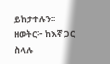ይከታተሉን፡፡
ዘወትር፦ ከእኛ ጋር ስላሉ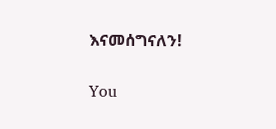እናመሰግናለን!

You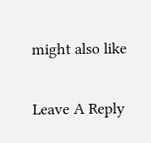might also like

Leave A Reply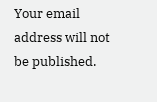Your email address will not be published.